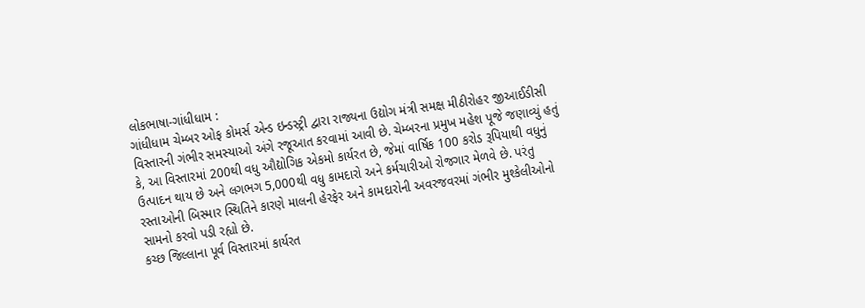લોકભાષા-ગાંધીધામ :
ગાંધીધામ ચેમ્બર ઓફ કોમર્સ એન્ડ ઇન્ડસ્ટ્રી દ્વારા રાજ્યના ઉદ્યોગ મંત્રી સમક્ષ મીઠીરોહર જીઆઈડીસી વિસ્તારની ગંભીર સમસ્યાઓ અંગે રજૂઆત કરવામાં આવી છે. ચેમ્બરના પ્રમુખ મહેશ પૂજે જણાવ્યું હતું કે, આ વિસ્તારમાં 200થી વધુ ઔદ્યોગિક એકમો કાર્યરત છે, જેમાં વાર્ષિક 100 કરોડ રૂપિયાથી વધુનું ઉત્પાદન થાય છે અને લગભગ 5,000થી વધુ કામદારો અને કર્મચારીઓ રોજગાર મેળવે છે. પરંતુ રસ્તાઓની બિસ્માર સ્થિતિને કારણે માલની હેરફેર અને કામદારોની અવરજવરમાં ગંભીર મુશ્કેલીઓનો સામનો કરવો પડી રહ્યો છે.
કચ્છ જિલ્લાના પૂર્વ વિસ્તારમાં કાર્યરત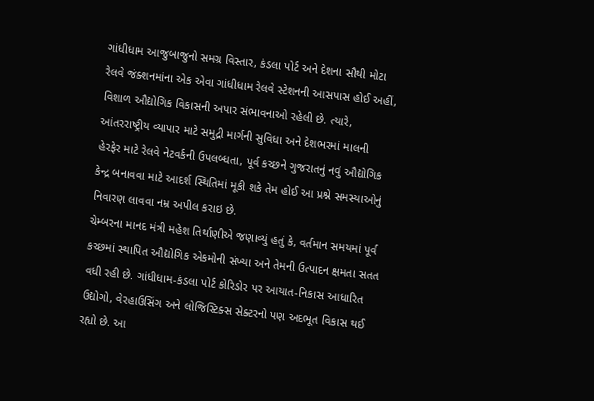ગાંધીધામ આજુબાજુનો સમગ્ર વિસ્તાર, કંડલા પોર્ટ અને દેશના સૌથી મોટા રેલવે જંક્શનમાંના એક એવા ગાંધીધામ રેલવે સ્ટેશનની આસપાસ હોઈ અહીં, વિશાળ ઔદ્યોગિક વિકાસની અપાર સંભાવનાઓ રહેલી છે. ત્યારે, આંતરરાષ્ટ્રીય વ્યાપાર માટે સમુદ્રી માર્ગની સુવિધા અને દેશભરમાં માલની હેરફેર માટે રેલવે નેટવર્કની ઉપલબ્ધતા, પૂર્વ કચ્છને ગુજરાતનું નવું ઔદ્યોગિક કેન્દ્ર બનાવવા માટે આદર્શ સ્થિતિમાં મૂકી શકે તેમ હોઈ આ પ્રશ્ને સમસ્યાઓનું નિવારણ લાવવા નમ્ર અપીલ કરાઇ છે.
ચેમ્બરના માનદ મંત્રી મહેશ તિર્થાણીએ જણાવ્યું હતું કે, વર્તમાન સમયમાં પૂર્વ કચ્છમાં સ્થાપિત ઔદ્યોગિક એકમોની સંખ્યા અને તેમની ઉત્પાદન ક્ષમતા સતત વધી રહી છે. ગાંધીધામ-કંડલા પોર્ટ કોરિડોર પર આયાત-નિકાસ આધારિત ઉદ્યોગો, વેરહાઉસિંગ અને લોજિસ્ટિક્સ સેક્ટરનો પણ અદભૂત વિકાસ થઈ રહ્યો છે. આ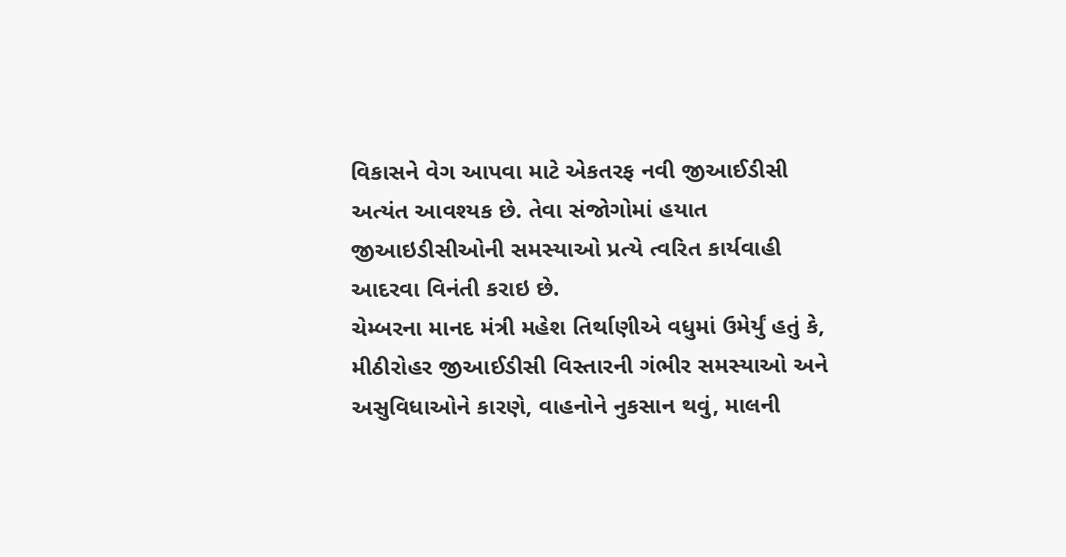વિકાસને વેગ આપવા માટે એકતરફ નવી જીઆઈડીસી અત્યંત આવશ્યક છે. તેવા સંજોગોમાં હયાત જીઆઇડીસીઓની સમસ્યાઓ પ્રત્યે ત્વરિત કાર્યવાહી આદરવા વિનંતી કરાઇ છે.
ચેમ્બરના માનદ મંત્રી મહેશ તિર્થાણીએ વધુમાં ઉમેર્યું હતું કે, મીઠીરોહર જીઆઈડીસી વિસ્તારની ગંભીર સમસ્યાઓ અને અસુવિધાઓને કારણે, વાહનોને નુકસાન થવું, માલની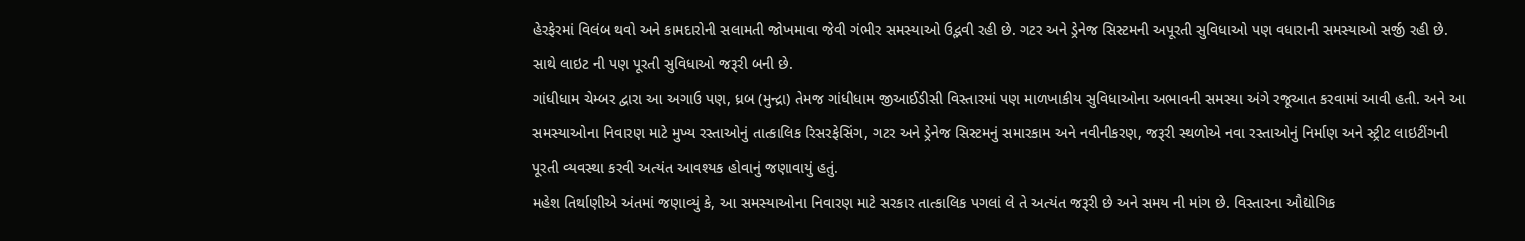હેરફેરમાં વિલંબ થવો અને કામદારોની સલામતી જોખમાવા જેવી ગંભીર સમસ્યાઓ ઉદ્ભવી રહી છે. ગટર અને ડ્રેનેજ સિસ્ટમની અપૂરતી સુવિધાઓ પણ વધારાની સમસ્યાઓ સર્જી રહી છે. સાથે લાઇટ ની પણ પૂરતી સુવિધાઓ જરૂરી બની છે.
ગાંધીધામ ચેમ્બર દ્વારા આ અગાઉ પણ, ધ્રબ (મુન્દ્રા) તેમજ ગાંધીધામ જીઆઈડીસી વિસ્તારમાં પણ માળખાકીય સુવિધાઓના અભાવની સમસ્યા અંગે રજૂઆત કરવામાં આવી હતી. અને આ સમસ્યાઓના નિવારણ માટે મુખ્ય રસ્તાઓનું તાત્કાલિક રિસરફેસિંગ, ગટર અને ડ્રેનેજ સિસ્ટમનું સમારકામ અને નવીનીકરણ, જરૂરી સ્થળોએ નવા રસ્તાઓનું નિર્માણ અને સ્ટ્રીટ લાઇટીંગની પૂરતી વ્યવસ્થા કરવી અત્યંત આવશ્યક હોવાનું જણાવાયું હતું.
મહેશ તિર્થાણીએ અંતમાં જણાવ્યું કે, આ સમસ્યાઓના નિવારણ માટે સરકાર તાત્કાલિક પગલાં લે તે અત્યંત જરૂરી છે અને સમય ની માંગ છે. વિસ્તારના ઔદ્યોગિક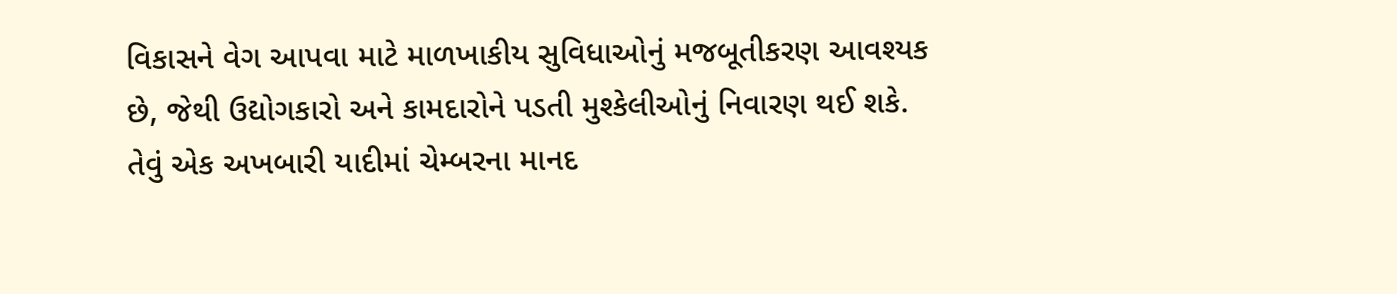વિકાસને વેગ આપવા માટે માળખાકીય સુવિધાઓનું મજબૂતીકરણ આવશ્યક છે, જેથી ઉદ્યોગકારો અને કામદારોને પડતી મુશ્કેલીઓનું નિવારણ થઈ શકે. તેવું એક અખબારી યાદીમાં ચેમ્બરના માનદ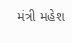મંત્રી મહેશ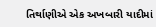તિર્થાણીએ એક અખબારી યાદીમાં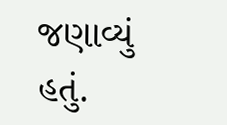જણાવ્યું હતું.